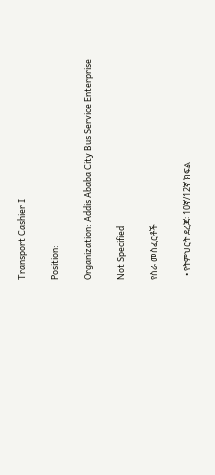Transport Cashier I

Position:

Organization: Addis Ababa City Bus Service Enterprise

Not Specified

የስራ መስፈርቶች

  • የትምህርት ደረጃ፡ 10ኛ/12ኛ ክፍል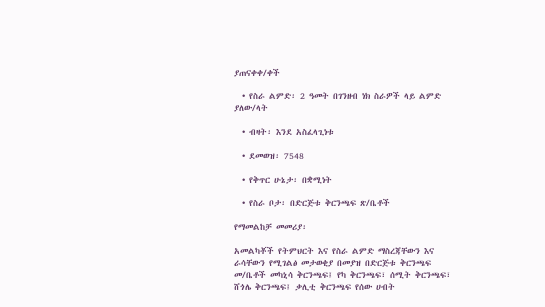ያጠናቀቀ/ቀች

  • የስራ ልምድ፡ 2 ዓመት በገንዘብ ነክ ስራዎች ላይ ልምድ ያለው/ላት

  • ብዛት፡ እንደ አስፈላጊነቱ

  • ደመወዝ፡ 7548

  • የቅጥር ሁኔታ፡ በቋሚነት

  • የስራ ቦታ፡ በድርጅቱ ቅርንጫፍ ጽ/ቤቶች

የማመልከቻ መመሪያ፡

አመልካቾች የትምህርት እና የስራ ልምድ ማስረጃቸውን እና ራሳቸውን የሚገልፅ መታወቂያ በመያዝ በድርጅቱ ቅርንጫፍ መ/ቤቶች መካኒሳ ቅርንጫፍ፤ የካ ቅርንጫፍ፣ ሰሚት ቅርንጫፍ፣ ሸጎሌ ቅርንጫፍ፤ ቃሊቲ ቅርንጫፍ የሰው ሀብት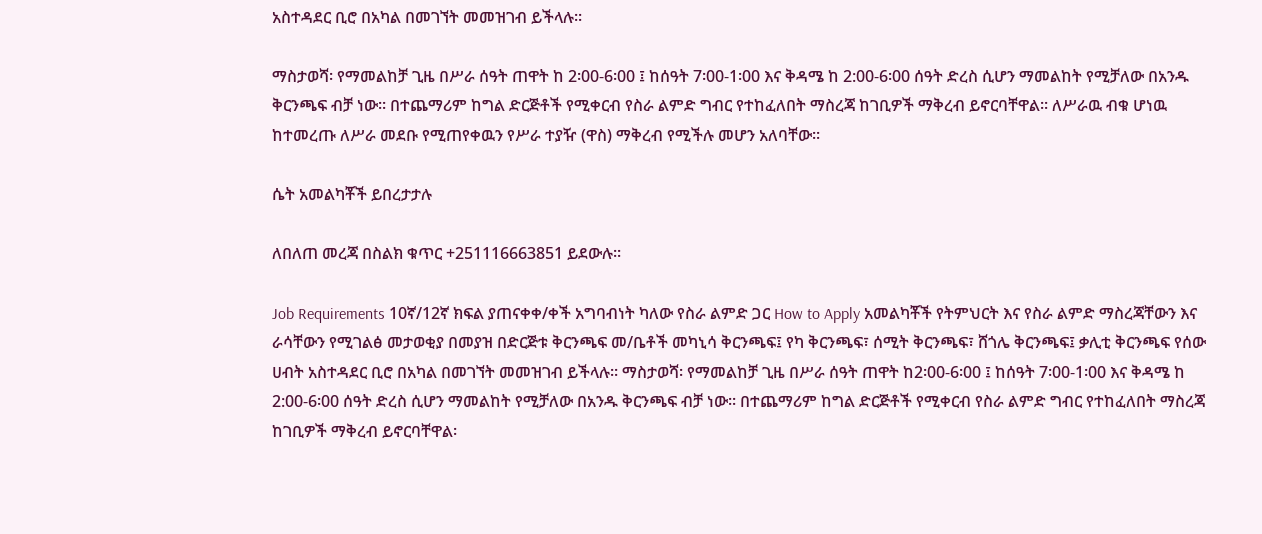አስተዳደር ቢሮ በአካል በመገኘት መመዝገብ ይችላሉ፡፡

ማስታወሻ፡ የማመልከቻ ጊዜ በሥራ ሰዓት ጠዋት ከ 2፡00-6፡00 ፤ ከሰዓት 7፡00-1፡00 እና ቅዳሜ ከ 2:00-6፡00 ሰዓት ድረስ ሲሆን ማመልከት የሚቻለው በአንዱ ቅርንጫፍ ብቻ ነው፡፡ በተጨማሪም ከግል ድርጅቶች የሚቀርብ የስራ ልምድ ግብር የተከፈለበት ማስረጃ ከገቢዎች ማቅረብ ይኖርባቸዋል፡፡ ለሥራዉ ብቁ ሆነዉ ከተመረጡ ለሥራ መደቡ የሚጠየቀዉን የሥራ ተያዥ (ዋስ) ማቅረብ የሚችሉ መሆን አለባቸው፡፡

ሴት አመልካቾች ይበረታታሉ

ለበለጠ መረጃ በስልክ ቁጥር +251116663851 ይደውሉ፡፡

Job Requirements 10ኛ/12ኛ ክፍል ያጠናቀቀ/ቀች አግባብነት ካለው የስራ ልምድ ጋር How to Apply አመልካቾች የትምህርት እና የስራ ልምድ ማስረጃቸውን እና ራሳቸውን የሚገልፅ መታወቂያ በመያዝ በድርጅቱ ቅርንጫፍ መ/ቤቶች መካኒሳ ቅርንጫፍ፤ የካ ቅርንጫፍ፣ ሰሚት ቅርንጫፍ፣ ሸጎሌ ቅርንጫፍ፤ ቃሊቲ ቅርንጫፍ የሰው ሀብት አስተዳደር ቢሮ በአካል በመገኘት መመዝገብ ይችላሉ፡፡ ማስታወሻ፡ የማመልከቻ ጊዜ በሥራ ሰዓት ጠዋት ከ2፡00-6፡00 ፤ ከሰዓት 7፡00-1፡00 እና ቅዳሜ ከ 2:00-6፡00 ሰዓት ድረስ ሲሆን ማመልከት የሚቻለው በአንዱ ቅርንጫፍ ብቻ ነው፡፡ በተጨማሪም ከግል ድርጅቶች የሚቀርብ የስራ ልምድ ግብር የተከፈለበት ማስረጃ ከገቢዎች ማቅረብ ይኖርባቸዋል፡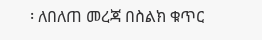፡ ለበለጠ መረጃ በስልክ ቁጥር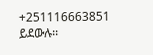+251116663851 ይደውሉ፡፡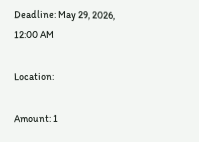Deadline: May 29, 2026, 12:00 AM

Location:

Amount: 1